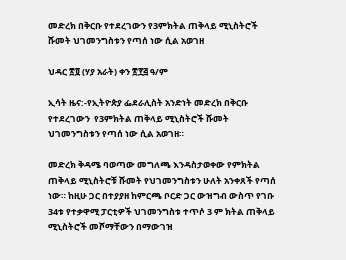መድረክ በቅርቡ የተደረገውን የ3ምክትል ጠቅላይ ሚኒስትሮች ሹመት ህገመንግስቱን የጣሰ ነው ሲል አወገዘ

ህዳር ፳፬ (ሃያ አራት) ቀን ፳፻፭ ዓ/ም

ኢሳት ዜና:-የኢትዮጵያ ፌደራሊስት አንድነት መድረክ በቅርቡ የተደረገውን  የ3ምክትል ጠቅላይ ሚኒስትሮች ሹመት ህገመንግስቱን የጣሰ ነው ሲል አወገዘ።

መድረክ ቅዳሜ ባወጣው መግለጫ እንዳስታወቀው የምክትል ጠቅላይ ሚኒስትሮቹ ሹመት የህገመንግስቱን ሁለት አንቀጸች የጣሰ ነው። ከዚሁ ጋር በተያያዘ ከምርጫ ቦርድ ጋር ውዝግብ ውስጥ የገቡ 34ቱ የተቃዋሚ ፓርቲዎች ህገመንግስቱ ተጥሶ 3 ም ክትል ጠቅላይ ሚኒስትሮች መሾማቸውን በማውገዝ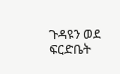ጉዳዩን ወደ ፍርድቤት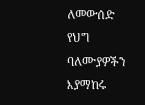ለመውሰድ የህግ ባለሙያዎችን እያማከሩ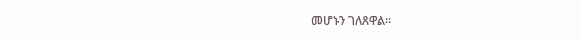መሆኑን ገለጸዋል።